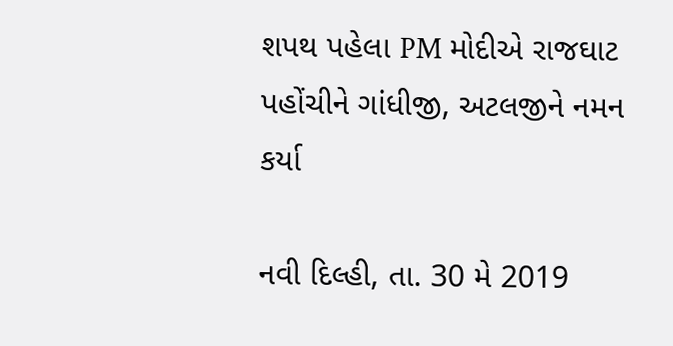શપથ પહેલા PM મોદીએ રાજઘાટ પહોંચીને ગાંધીજી, અટલજીને નમન કર્યા

નવી દિલ્હી, તા. 30 મે 2019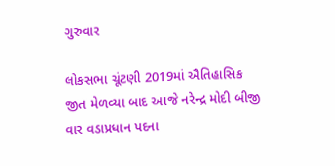ગુરુવાર

લોકસભા ચૂંટણી 2019માં ઐતિહાસિક જીત મેળવ્યા બાદ આજે નરેન્દ્ર મોદી બીજી વાર વડાપ્રધાન પદના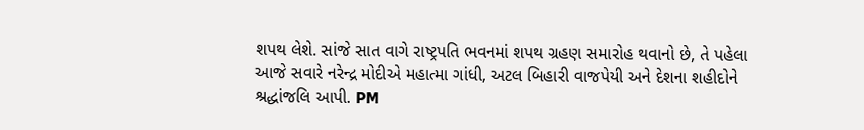શપથ લેશે. સાંજે સાત વાગે રાષ્ટ્રપતિ ભવનમાં શપથ ગ્રહણ સમારોહ થવાનો છે, તે પહેલા આજે સવારે નરેન્દ્ર મોદીએ મહાત્મા ગાંધી, અટલ બિહારી વાજપેયી અને દેશના શહીદોને શ્રદ્ધાંજલિ આપી. PM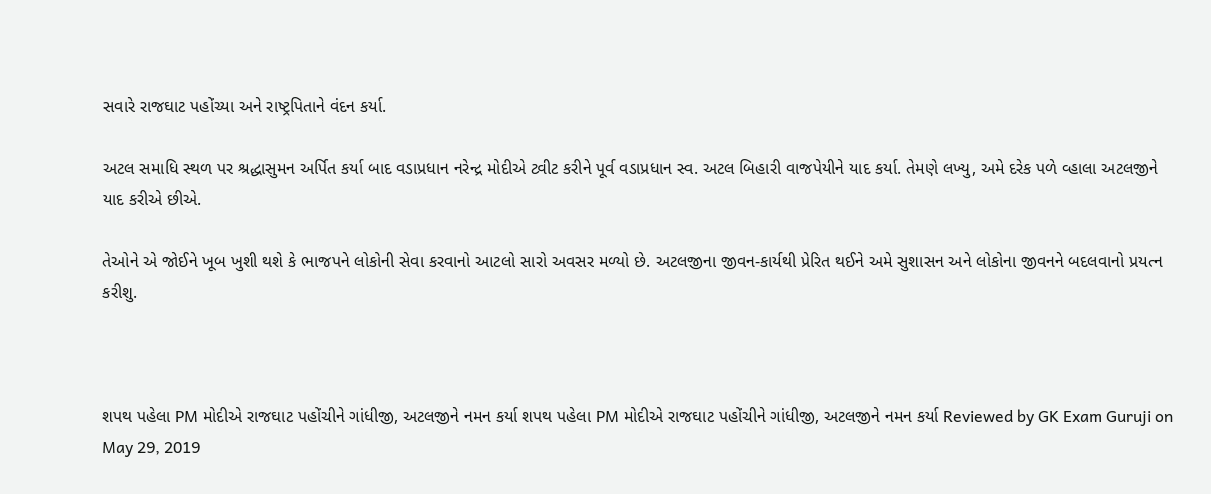સવારે રાજઘાટ પહોંચ્યા અને રાષ્ટ્રપિતાને વંદન કર્યા.

અટલ સમાધિ સ્થળ પર શ્રદ્ધાસુમન અર્પિત કર્યા બાદ વડાપ્રધાન નરેન્દ્ર મોદીએ ટ્વીટ કરીને પૂર્વ વડાપ્રધાન સ્વ. અટલ બિહારી વાજપેયીને યાદ કર્યા. તેમણે લખ્યુ, અમે દરેક પળે વ્હાલા અટલજીને યાદ કરીએ છીએ.

તેઓને એ જોઈને ખૂબ ખુશી થશે કે ભાજપને લોકોની સેવા કરવાનો આટલો સારો અવસર મળ્યો છે. અટલજીના જીવન-કાર્યથી પ્રેરિત થઈને અમે સુશાસન અને લોકોના જીવનને બદલવાનો પ્રયત્ન કરીશુ.



શપથ પહેલા PM મોદીએ રાજઘાટ પહોંચીને ગાંધીજી, અટલજીને નમન કર્યા શપથ પહેલા PM મોદીએ રાજઘાટ પહોંચીને ગાંધીજી, અટલજીને નમન કર્યા Reviewed by GK Exam Guruji on May 29, 2019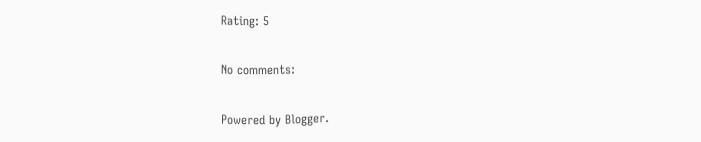Rating: 5

No comments:

Powered by Blogger.